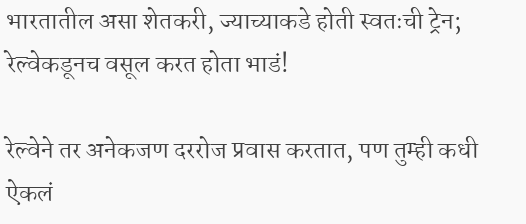भारतातील असा शेतकरी, ज्याच्याकडे होती स्वतःची ट्रेन; रेल्वेकडूनच वसूल करत होता भाडं!

रेल्वेने तर अनेकजण दररोज प्रवास करतात, पण तुम्ही कधी ऐकलं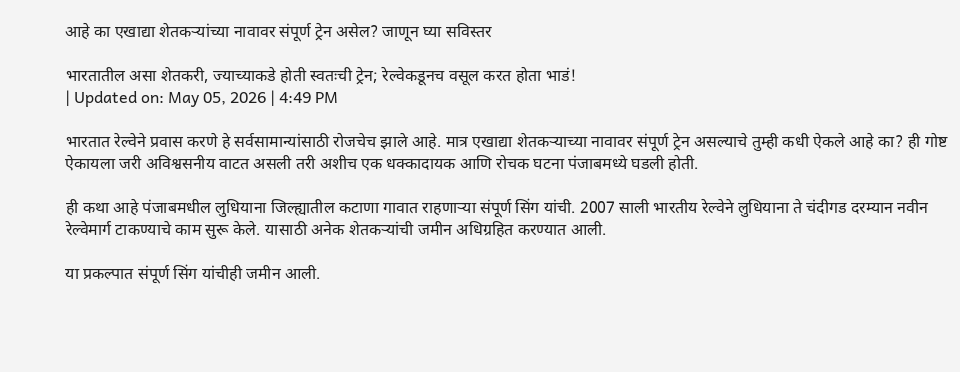आहे का एखाद्या शेतकऱ्यांच्या नावावर संपूर्ण ट्रेन असेल? जाणून घ्या सविस्तर

भारतातील असा शेतकरी, ज्याच्याकडे होती स्वतःची ट्रेन; रेल्वेकडूनच वसूल करत होता भाडं!
| Updated on: May 05, 2026 | 4:49 PM

भारतात रेल्वेने प्रवास करणे हे सर्वसामान्यांसाठी रोजचेच झाले आहे. मात्र एखाद्या शेतकऱ्याच्या नावावर संपूर्ण ट्रेन असल्याचे तुम्ही कधी ऐकले आहे का? ही गोष्ट ऐकायला जरी अविश्वसनीय वाटत असली तरी अशीच एक धक्कादायक आणि रोचक घटना पंजाबमध्ये घडली होती.

ही कथा आहे पंजाबमधील लुधियाना जिल्ह्यातील कटाणा गावात राहणाऱ्या संपूर्ण सिंग यांची. 2007 साली भारतीय रेल्वेने लुधियाना ते चंदीगड दरम्यान नवीन रेल्वेमार्ग टाकण्याचे काम सुरू केले. यासाठी अनेक शेतकऱ्यांची जमीन अधिग्रहित करण्यात आली.

या प्रकल्पात संपूर्ण सिंग यांचीही जमीन आली.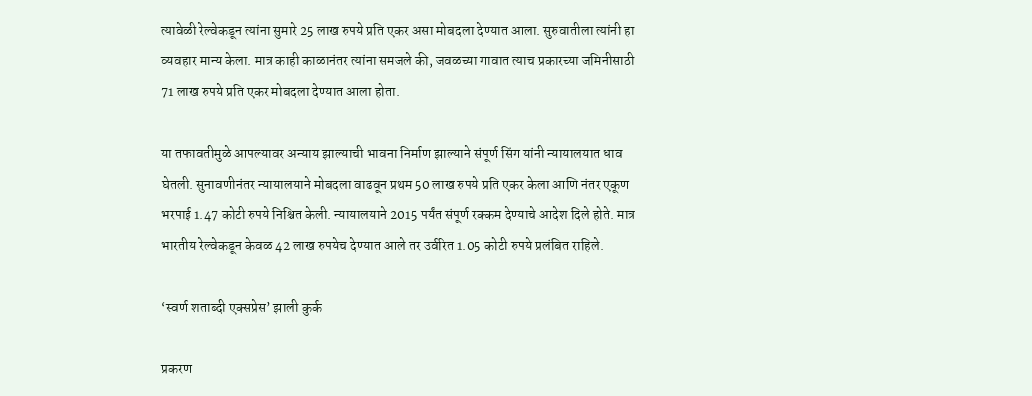त्यावेळी रेल्वेकडून त्यांना सुमारे 25 लाख रुपये प्रति एकर असा मोबदला देण्यात आला. सुरुवातीला त्यांनी हा व्यवहार मान्य केला. मात्र काही काळानंतर त्यांना समजले की, जवळच्या गावात त्याच प्रकारच्या जमिनीसाठी 71 लाख रुपये प्रति एकर मोबदला देण्यात आला होता.

या तफावतीमुळे आपल्यावर अन्याय झाल्याची भावना निर्माण झाल्याने संपूर्ण सिंग यांनी न्यायालयात धाव घेतली. सुनावणीनंतर न्यायालयाने मोबदला वाढवून प्रथम 50 लाख रुपये प्रति एकर केला आणि नंतर एकूण भरपाई 1.47 कोटी रुपये निश्चित केली. न्यायालयाने 2015 पर्यंत संपूर्ण रक्कम देण्याचे आदेश दिले होते. मात्र भारतीय रेल्वेकडून केवळ 42 लाख रुपयेच देण्यात आले तर उर्वरित 1.05 कोटी रुपये प्रलंबित राहिले.

‘स्वर्ण शताब्दी एक्सप्रेस’ झाली कुर्क

प्रकरण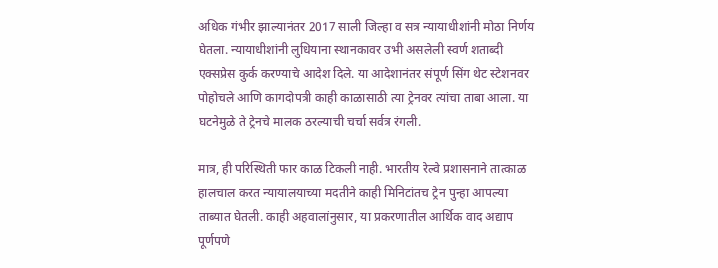अधिक गंभीर झाल्यानंतर 2017 साली जिल्हा व सत्र न्यायाधीशांनी मोठा निर्णय घेतला. न्यायाधीशांनी लुधियाना स्थानकावर उभी असलेली स्वर्ण शताब्दी एक्सप्रेस कुर्क करण्याचे आदेश दिले. या आदेशानंतर संपूर्ण सिंग थेट स्टेशनवर पोहोचले आणि कागदोपत्री काही काळासाठी त्या ट्रेनवर त्यांचा ताबा आला. या घटनेमुळे ते ट्रेनचे मालक ठरल्याची चर्चा सर्वत्र रंगली.

मात्र, ही परिस्थिती फार काळ टिकली नाही. भारतीय रेल्वे प्रशासनाने तात्काळ हालचाल करत न्यायालयाच्या मदतीने काही मिनिटांतच ट्रेन पुन्हा आपल्या ताब्यात घेतली. काही अहवालांनुसार, या प्रकरणातील आर्थिक वाद अद्याप पूर्णपणे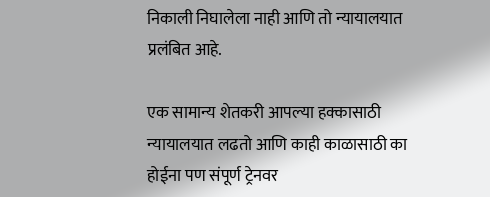निकाली निघालेला नाही आणि तो न्यायालयात प्रलंबित आहे.

एक सामान्य शेतकरी आपल्या हक्कासाठी न्यायालयात लढतो आणि काही काळासाठी का होईना पण संपूर्ण ट्रेनवर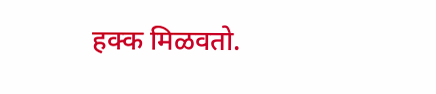हक्क मिळवतो.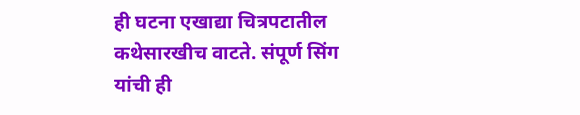ही घटना एखाद्या चित्रपटातील कथेसारखीच वाटते. संपूर्ण सिंग यांची ही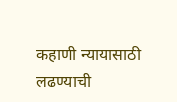कहाणी न्यायासाठी लढण्याची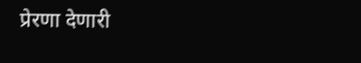प्रेरणा देणारी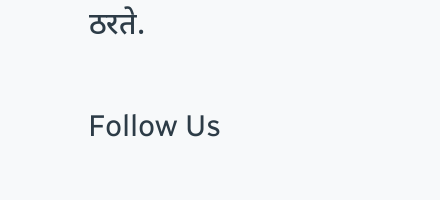ठरते.

Follow Us